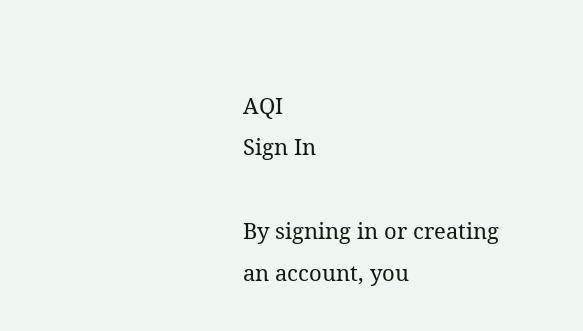AQI
Sign In

By signing in or creating an account, you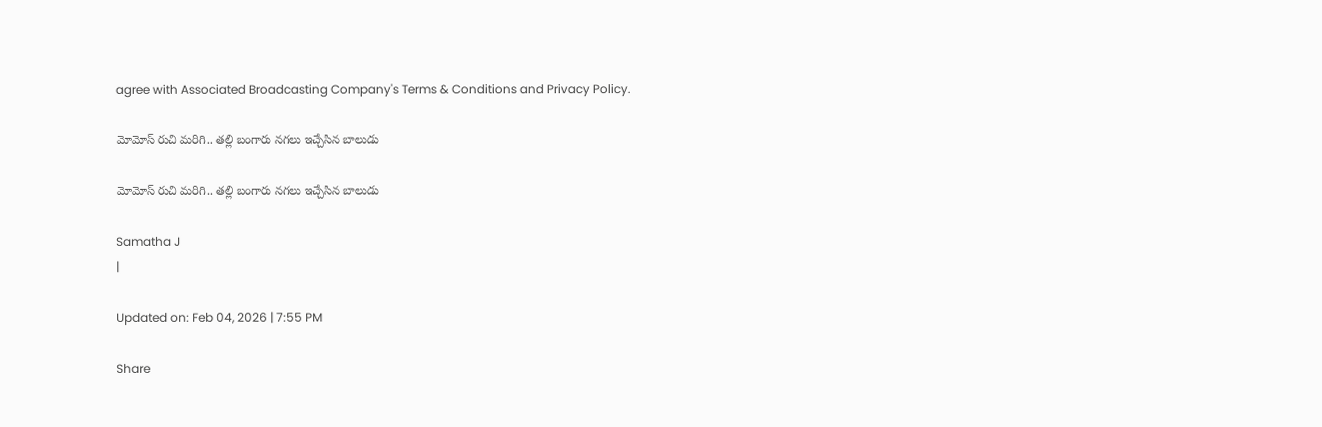agree with Associated Broadcasting Company's Terms & Conditions and Privacy Policy.

మోమోస్ రుచి మరిగి.. తల్లి బంగారు నగలు ఇచ్చేసిన బాలుడు

మోమోస్ రుచి మరిగి.. తల్లి బంగారు నగలు ఇచ్చేసిన బాలుడు

Samatha J
|

Updated on: Feb 04, 2026 | 7:55 PM

Share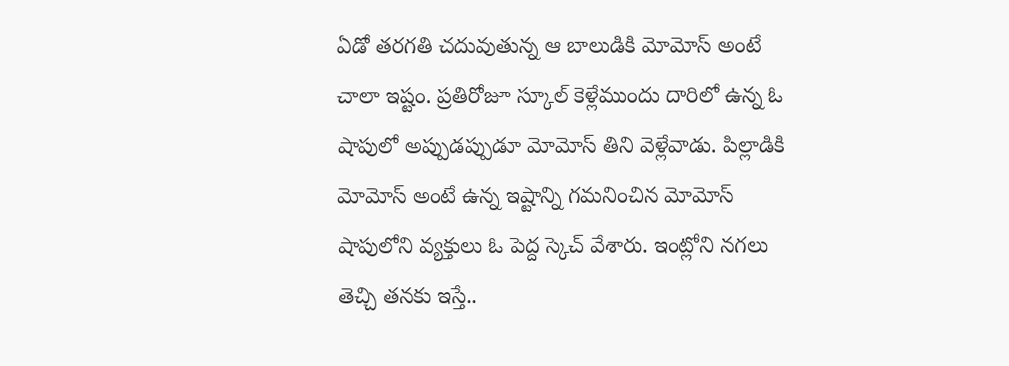ఏడో తరగతి చదువుతున్న ఆ బాలుడికి మోమోస్ అంటే చాలా ఇష్టం. ప్రతిరోజూ స్కూల్‌ కెళ్లేముందు దారిలో ఉన్న ఓ షాపులో అప్పుడప్పుడూ మోమోస్ తిని వెళ్లేవాడు. పిల్లాడికి మోమోస్ అంటే ఉన్న ఇష్టాన్ని గమనించిన మోమోస్ షాపులోని వ్యక్తులు ఓ పెద్ద స్కెచ్ వేశారు. ఇంట్లోని నగలు తెచ్చి తనకు ఇస్తే..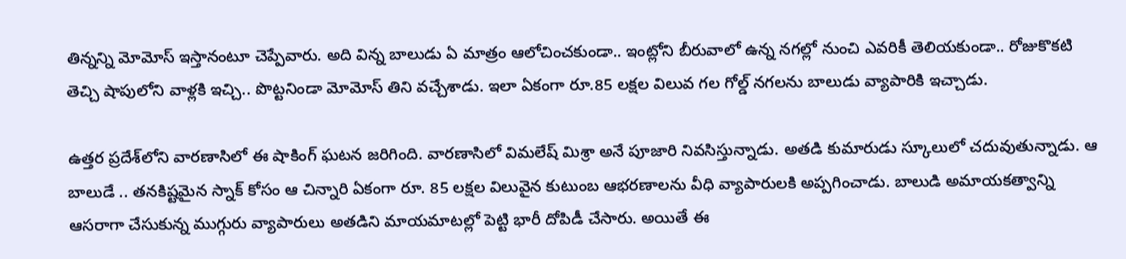తిన్నన్ని మోమోస్ ఇస్తానంటూ చెప్పేవారు. అది విన్న బాలుడు ఏ మాత్రం ఆలోచించకుండా.. ఇంట్లోని బీరువాలో ఉన్న నగల్లో నుంచి ఎవరికీ తెలియకుండా.. రోజుకొకటి తెచ్చి షాపులోని వాళ్లకి ఇచ్చి.. పొట్టనిండా మోమోస్ తిని వచ్చేశాడు. ఇలా ఏకంగా రూ.85 లక్షల విలువ గల గోల్డ్ నగలను బాలుడు వ్యాపారికి ఇచ్చాడు.

ఉత్తర ప్రదేశ్‌లోని వారణాసిలో ఈ షాకింగ్ ఘటన జరిగింది. వారణాసిలో విమలేష్ మిశ్రా అనే పూజారి నివసిస్తున్నాడు. అతడి కుమారుడు స్కూలులో చదువుతున్నాడు. ఆ బాలుడే .. తనకిష్టమైన స్నాక్‌ కోసం ఆ చిన్నారి ఏకంగా రూ. 85 లక్షల విలువైన కుటుంబ ఆభరణాలను వీధి వ్యాపారులకి అప్పగించాడు. బాలుడి అమాయకత్వాన్ని ఆసరాగా చేసుకున్న ముగ్గురు వ్యాపారులు అతడిని మాయమాటల్లో పెట్టి భారీ దోపిడీ చేసారు. అయితే ఈ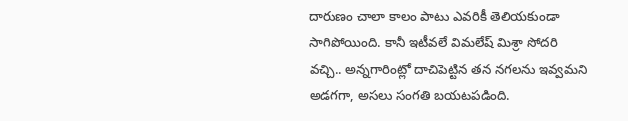దారుణం చాలా కాలం పాటు ఎవరికీ తెలియకుండా సాగిపోయింది. కానీ ఇటీవలే విమలేష్ మిశ్రా సోదరి వచ్చి.. అన్నగారింట్లో దాచిపెట్టిన తన నగలను ఇవ్వమని అడగగా, అసలు సంగతి బయటపడింది.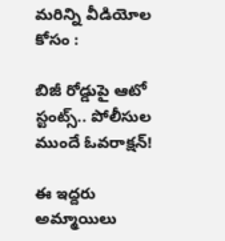మరిన్ని వీడియోల కోసం :

బిజీ రోడ్డుపై ఆటో స్టంట్స్.. పోలీసుల ముందే ఓవరాక్షన్‌!

ఈ ఇద్దరు అమ్మాయిలు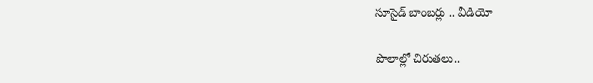సూసైడ్ బాంబర్లు .. వీడియో

పొలాల్లో చిరుతలు..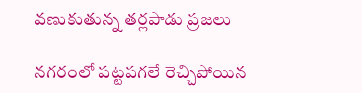వణుకుతున్న తర్లపాడు ప్రజలు

నగరంలో పట్టపగలే రెచ్చిపోయిన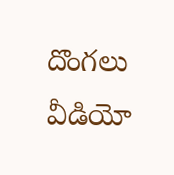దొంగలు వీడియో